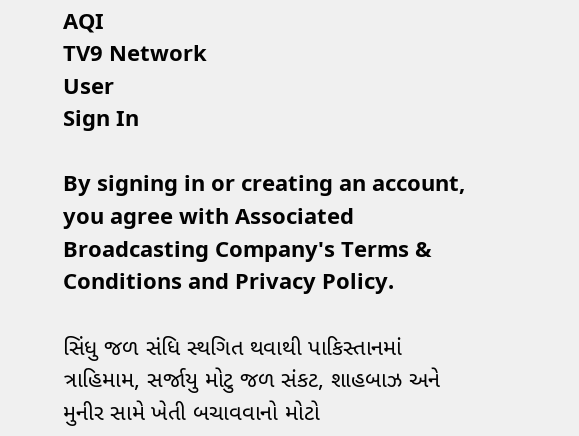AQI
TV9 Network
User
Sign In

By signing in or creating an account, you agree with Associated Broadcasting Company's Terms & Conditions and Privacy Policy.

સિંધુ જળ સંધિ સ્થગિત થવાથી પાકિસ્તાનમાં ત્રાહિમામ, સર્જાયુ મોટુ જળ સંકટ, શાહબાઝ અને મુનીર સામે ખેતી બચાવવાનો મોટો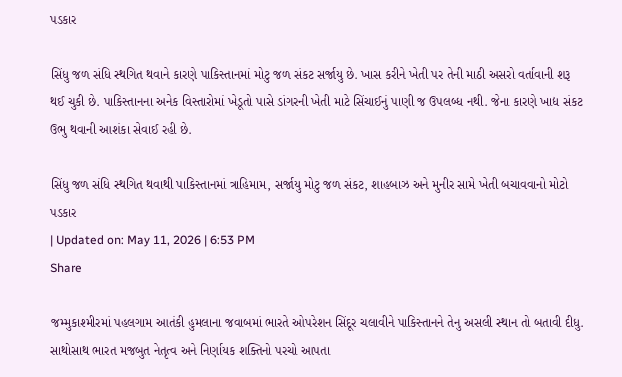પડકાર

સિંધુ જળ સંધિ સ્થગિત થવાને કારણે પાકિસ્તાનમાં મોટુ જળ સંકટ સર્જાયુ છે. ખાસ કરીને ખેતી પર તેની માઠી અસરો વર્તાવાની શરૂ થઈ ચુકી છે. પાકિસ્તાનના અનેક વિસ્તારોમાં ખેડૂતો પાસે ડાંગરની ખેતી માટે સિંચાઈનું પાણી જ ઉપલબ્ધ નથી. જેના કારણે ખાદ્ય સંકટ ઉભુ થવાની આશંકા સેવાઈ રહી છે.

સિંધુ જળ સંધિ સ્થગિત થવાથી પાકિસ્તાનમાં ત્રાહિમામ, સર્જાયુ મોટુ જળ સંકટ, શાહબાઝ અને મુનીર સામે ખેતી બચાવવાનો મોટો પડકાર
| Updated on: May 11, 2026 | 6:53 PM
Share

જમ્મુકાશ્મીરમાં પહલગામ આતંકી હુમલાના જવાબમાં ભારતે ઓપરેશન સિંદૂર ચલાવીને પાકિસ્તાનને તેનુ અસલી સ્થાન તો બતાવી દીધુ. સાથોસાથ ભારત મજબુત નેતૃત્વ અને નિર્ણાયક શક્તિનો પરચો આપતા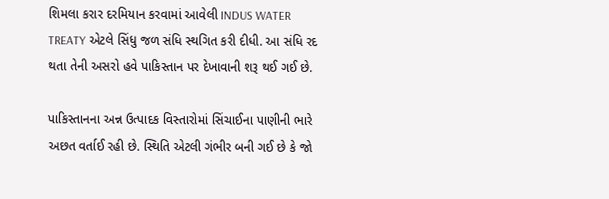શિમલા કરાર દરમિયાન કરવામાં આવેલી INDUS WATER TREATY એટલે સિંધુ જળ સંધિ સ્થગિત કરી દીધી. આ સંધિ રદ થતા તેની અસરો હવે પાકિસ્તાન પર દેખાવાની શરૂ થઈ ગઈ છે.

પાકિસ્તાનના અન્ન ઉત્પાદક વિસ્તારોમાં સિંચાઈના પાણીની ભારે અછત વર્તાઈ રહી છે. સ્થિતિ એટલી ગંભીર બની ગઈ છે કે જો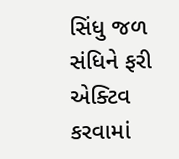સિંધુ જળ સંધિને ફરી એક્ટિવ કરવામાં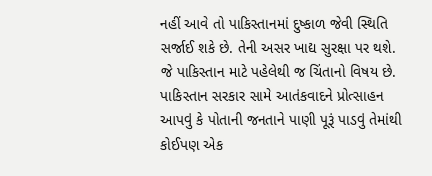નહીં આવે તો પાકિસ્તાનમાં દુષ્કાળ જેવી સ્થિતિ સર્જાઈ શકે છે. તેની અસર ખાદ્ય સુરક્ષા પર થશે. જે પાકિસ્તાન માટે પહેલેથી જ ચિંતાનો વિષય છે. પાકિસ્તાન સરકાર સામે આતંકવાદને પ્રોત્સાહન આપવું કે પોતાની જનતાને પાણી પૂરૂં પાડવું તેમાંથી કોઈપણ એક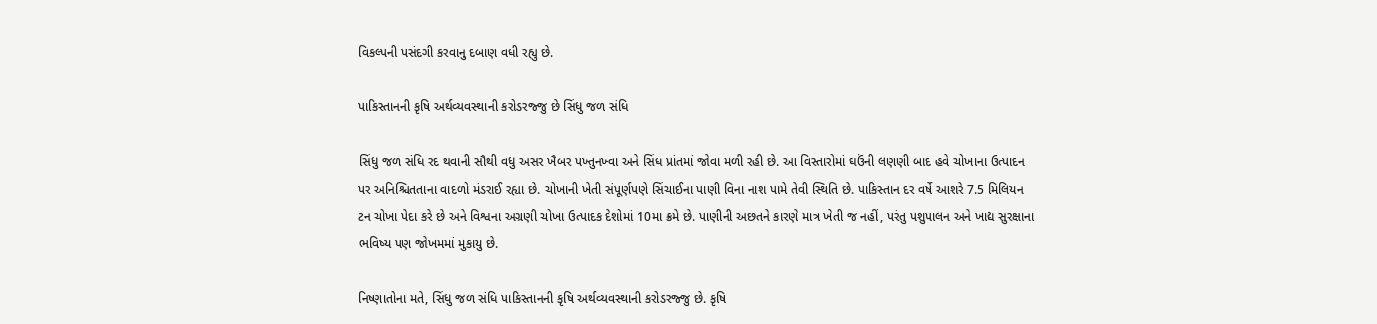વિકલ્પની પસંદગી કરવાનુ દબાણ વધી રહ્યુ છે.

પાકિસ્તાનની કૃષિ અર્થવ્યવસ્થાની કરોડરજ્જુ છે સિંધુ જળ સંધિ

સિંધુ જળ સંધિ રદ થવાની સૌથી વધુ અસર ખૈબર પખ્તુનખ્વા અને સિંધ પ્રાંતમાં જોવા મળી રહી છે. આ વિસ્તારોમાં ઘઉંની લણણી બાદ હવે ચોખાના ઉત્પાદન પર અનિશ્ચિતતાના વાદળો મંડરાઈ રહ્યા છે. ચોખાની ખેતી સંપૂર્ણપણે સિંચાઈના પાણી વિના નાશ પામે તેવી સ્થિતિ છે. પાકિસ્તાન દર વર્ષે આશરે 7.5 મિલિયન ટન ચોખા પેદા કરે છે અને વિશ્વના અગ્રણી ચોખા ઉત્પાદક દેશોમાં 10મા ક્રમે છે. પાણીની અછતને કારણે માત્ર ખેતી જ નહીં, પરંતુ પશુપાલન અને ખાદ્ય સુરક્ષાના ભવિષ્ય પણ જોખમમાં મુકાયુ છે.

નિષ્ણાતોના મતે, સિંધુ જળ સંધિ પાકિસ્તાનની કૃષિ અર્થવ્યવસ્થાની કરોડરજ્જુ છે. કૃષિ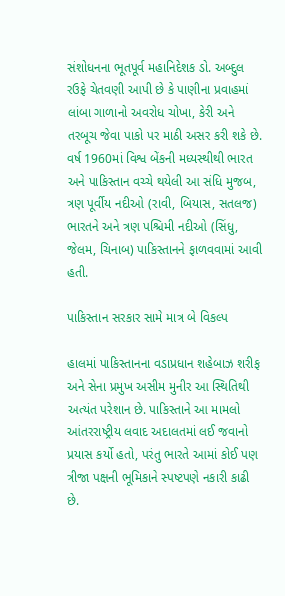સંશોધનના ભૂતપૂર્વ મહાનિદેશક ડો. અબ્દુલ રઉફે ચેતવણી આપી છે કે પાણીના પ્રવાહમાં લાંબા ગાળાનો અવરોધ ચોખા, કેરી અને તરબૂચ જેવા પાકો પર માઠી અસર કરી શકે છે. વર્ષ 1960માં વિશ્વ બેંકની મધ્યસ્થીથી ભારત અને પાકિસ્તાન વચ્ચે થયેલી આ સંધિ મુજબ, ત્રણ પૂર્વીય નદીઓ (રાવી, બિયાસ, સતલજ) ભારતને અને ત્રણ પશ્ચિમી નદીઓ (સિંધુ, જેલમ, ચિનાબ) પાકિસ્તાનને ફાળવવામાં આવી હતી.

પાકિસ્તાન સરકાર સામે માત્ર બે વિકલ્પ

હાલમાં પાકિસ્તાનના વડાપ્રધાન શહેબાઝ શરીફ અને સેના પ્રમુખ અસીમ મુનીર આ સ્થિતિથી અત્યંત પરેશાન છે. પાકિસ્તાને આ મામલો આંતરરાષ્ટ્રીય લવાદ અદાલતમાં લઈ જવાનો પ્રયાસ કર્યો હતો, પરંતુ ભારતે આમાં કોઈ પણ ત્રીજા પક્ષની ભૂમિકાને સ્પષ્ટપણે નકારી કાઢી છે.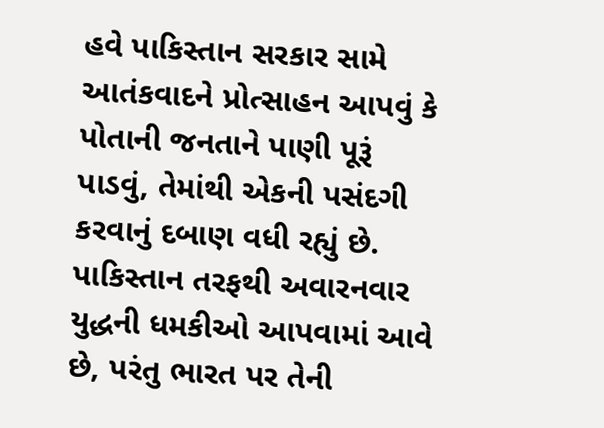હવે પાકિસ્તાન સરકાર સામે આતંકવાદને પ્રોત્સાહન આપવું કે પોતાની જનતાને પાણી પૂરૂં પાડવું, તેમાંથી એકની પસંદગી કરવાનું દબાણ વધી રહ્યું છે. પાકિસ્તાન તરફથી અવારનવાર યુદ્ધની ધમકીઓ આપવામાં આવે છે, પરંતુ ભારત પર તેની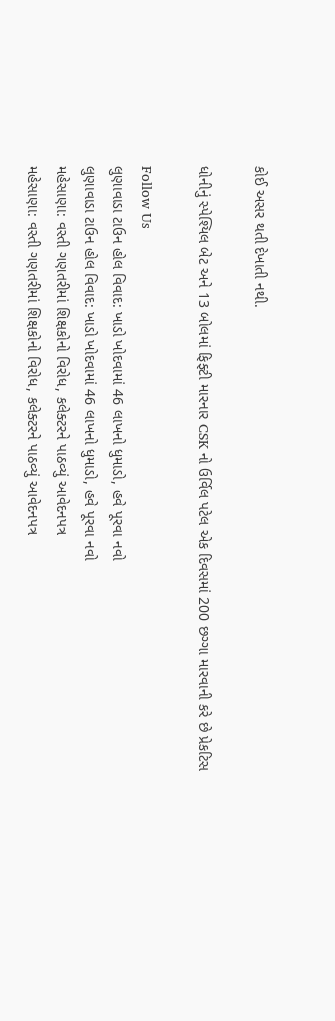કોઈ અસર થતી દેખાતી નથી.

ધોનીનું સ્પેશ્યિલ બેટ અને 13 બોલમાં ફિફ્ટી મારનાર CSK નો ઉર્વિલ પટેલ એક દિવસમાં 200 છગ્ગા મારવાની કરે છે પ્રેકટિસ

Follow Us
લુણાવાડા ટાઉન હોલ વિવાદ: ખાડો ખોદવામાં 46 લાખનો ધુમાડો, હવે પૂરવા નવો
લુણાવાડા ટાઉન હોલ વિવાદ: ખાડો ખોદવામાં 46 લાખનો ધુમાડો, હવે પૂરવા નવો
મહેસાણા: વસ્તી ગણતરીમાં શિક્ષકોનો વિરોધ, કલેક્ટરને પાઠવ્યું આવેદનપત્ર
મહેસાણા: વસ્તી ગણતરીમાં શિક્ષકોનો વિરોધ, કલેક્ટરને પાઠવ્યું આવેદનપત્ર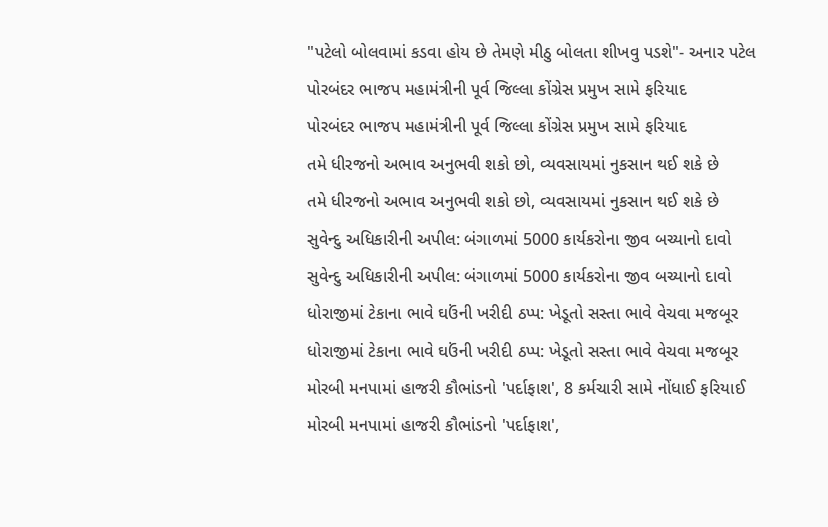"પટેલો બોલવામાં કડવા હોય છે તેમણે મીઠુ બોલતા શીખવુ પડશે"- અનાર પટેલ
પોરબંદર ભાજપ મહામંત્રીની પૂર્વ જિલ્લા કોંગ્રેસ પ્રમુખ સામે ફરિયાદ
પોરબંદર ભાજપ મહામંત્રીની પૂર્વ જિલ્લા કોંગ્રેસ પ્રમુખ સામે ફરિયાદ
તમે ધીરજનો અભાવ અનુભવી શકો છો, વ્યવસાયમાં નુકસાન થઈ શકે છે
તમે ધીરજનો અભાવ અનુભવી શકો છો, વ્યવસાયમાં નુકસાન થઈ શકે છે
સુવેન્દુ અધિકારીની અપીલ: બંગાળમાં 5000 કાર્યકરોના જીવ બચ્યાનો દાવો
સુવેન્દુ અધિકારીની અપીલ: બંગાળમાં 5000 કાર્યકરોના જીવ બચ્યાનો દાવો
ધોરાજીમાં ટેકાના ભાવે ઘઉંની ખરીદી ઠપ્પ: ખેડૂતો સસ્તા ભાવે વેચવા મજબૂર
ધોરાજીમાં ટેકાના ભાવે ઘઉંની ખરીદી ઠપ્પ: ખેડૂતો સસ્તા ભાવે વેચવા મજબૂર
મોરબી મનપામાં હાજરી કૌભાંડનો 'પર્દાફાશ', 8 કર્મચારી સામે નોંધાઈ ફરિયાઈ
મોરબી મનપામાં હાજરી કૌભાંડનો 'પર્દાફાશ',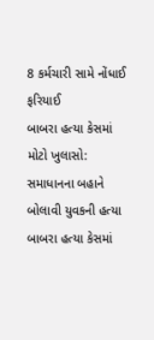8 કર્મચારી સામે નોંધાઈ ફરિયાઈ
બાબરા હત્યા કેસમાં મોટો ખુલાસો: સમાધાનના બહાને બોલાવી યુવકની હત્યા
બાબરા હત્યા કેસમાં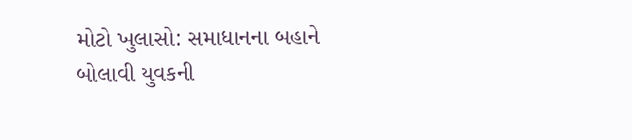મોટો ખુલાસો: સમાધાનના બહાને બોલાવી યુવકની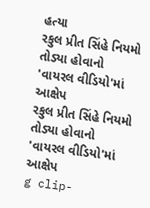હત્યા
રકુલ પ્રીત સિંહે નિયમો તોડ્યા હોવાનો 'વાયરલ વીડિયો'માં આક્ષેપ
રકુલ પ્રીત સિંહે નિયમો તોડ્યા હોવાનો 'વાયરલ વીડિયો'માં આક્ષેપ
g clip-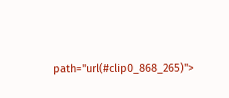path="url(#clip0_868_265)">